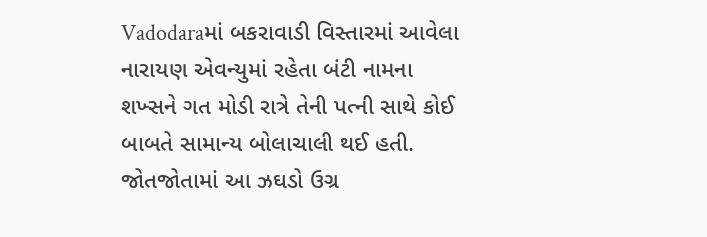Vadodaraમાં બકરાવાડી વિસ્તારમાં આવેલા નારાયણ એવન્યુમાં રહેતા બંટી નામના શખ્સને ગત મોડી રાત્રે તેની પત્ની સાથે કોઈ બાબતે સામાન્ય બોલાચાલી થઈ હતી. જોતજોતામાં આ ઝઘડો ઉગ્ર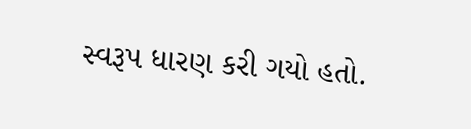સ્વરૂપ ધારણ કરી ગયો હતો.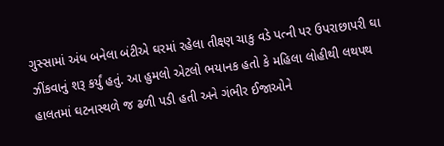ગુસ્સામાં અંધ બનેલા બંટીએ ઘરમાં રહેલા તીક્ષ્ણ ચાકુ વડે પત્ની પર ઉપરાછાપરી ઘા ઝીંકવાનું શરૂ કર્યું હતું. આ હુમલો એટલો ભયાનક હતો કે મહિલા લોહીથી લથપથ હાલતમાં ઘટનાસ્થળે જ ઢળી પડી હતી અને ગંભીર ઈજાઓને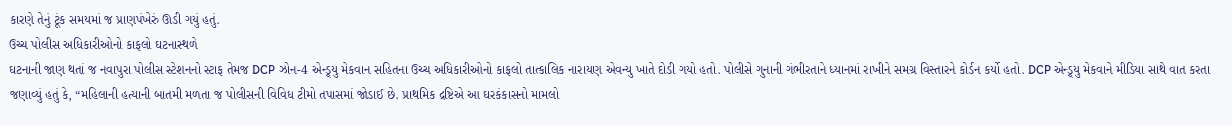કારણે તેનું ટૂંક સમયમાં જ પ્રાણપંખેરું ઊડી ગયું હતું.
ઉચ્ચ પોલીસ અધિકારીઓનો કાફલો ઘટનાસ્થળે
ઘટનાની જાણ થતાં જ નવાપુરા પોલીસ સ્ટેશનનો સ્ટાફ તેમજ DCP ઝોન-4 એન્ડ્ર્યુ મેકવાન સહિતના ઉચ્ચ અધિકારીઓનો કાફલો તાત્કાલિક નારાયણ એવન્યુ ખાતે દોડી ગયો હતો. પોલીસે ગુનાની ગંભીરતાને ધ્યાનમાં રાખીને સમગ્ર વિસ્તારને કોર્ડન કર્યો હતો. DCP એન્ડ્ર્યુ મેકવાને મીડિયા સાથે વાત કરતા જણાવ્યું હતું કે, “મહિલાની હત્યાની બાતમી મળતા જ પોલીસની વિવિધ ટીમો તપાસમાં જોડાઈ છે. પ્રાથમિક દ્રષ્ટિએ આ ઘરકંકાસનો મામલો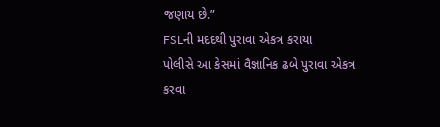જણાય છે.”
FSLની મદદથી પુરાવા એકત્ર કરાયા
પોલીસે આ કેસમાં વૈજ્ઞાનિક ઢબે પુરાવા એકત્ર કરવા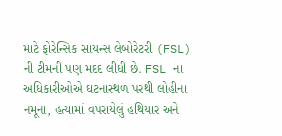માટે ફોરેન્સિક સાયન્સ લેબોરેટરી (FSL) ની ટીમની પણ મદદ લીધી છે. FSL ના અધિકારીઓએ ઘટનાસ્થળ પરથી લોહીના નમૂના, હત્યામાં વપરાયેલું હથિયાર અને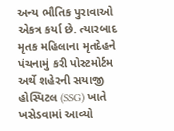અન્ય ભૌતિક પુરાવાઓ એકત્ર કર્યા છે. ત્યારબાદ મૃતક મહિલાના મૃતદેહને પંચનામું કરી પોસ્ટમોર્ટમ અર્થે શહેરની સયાજી હોસ્પિટલ (SSG) ખાતે ખસેડવામાં આવ્યો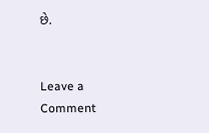છે.


Leave a Comment